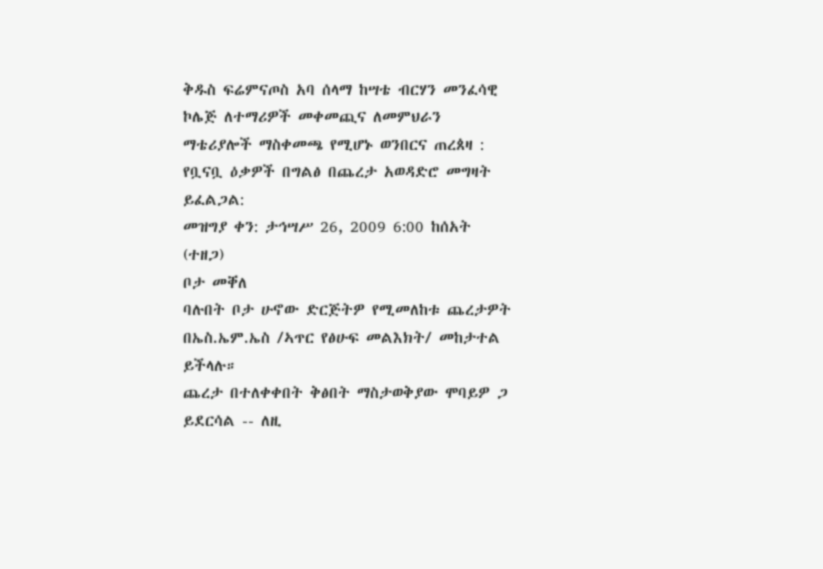ቅዱስ ፍሬምናጦስ አባ ሰላማ ከሣቴ ብርሃን መንፈሳዊ ኮሌጅ ለተማሪዎች መቀመጪና ለመምህራን ማቴሪያሎች ማስቀመጫ የሚሆኑ ወንበርና ጠረጰዛ : የቧናቧ ዕቃዎች በግልፅ በጨረታ አወዳድሮ መግዛት ይፈልጋል:
መዝግያ ቀን: ታኅሣሥ 26, 2009 6:00 ከሰአት (ተዘጋ)
ቦታ መቐለ
ባሉበት ቦታ ሁኖው ድርጅትዎ የሚመለከቱ ጨረታዎት በኤስ.ኤም.ኤስ /ኣጥር የፅሁፍ መልእክት/ መከታተል ይችላሉ።
ጨረታ በተለቀቀበት ቅፅበት ማስታወቅያው ሞባይዎ ጋ ይደርሳል -- ለዚ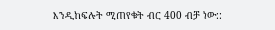እንዲከፍሉት ሚጠየቁት ብር 400 ብቻ ነው::